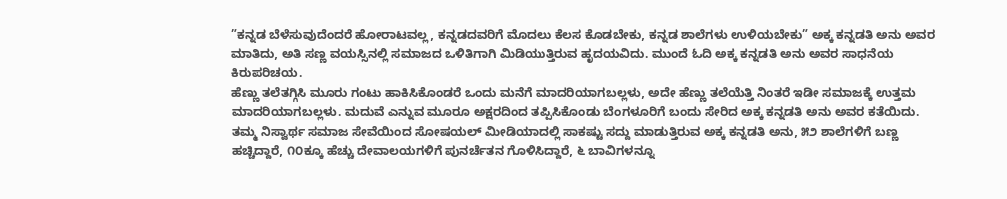”ಕನ್ನಡ ಬೆಳೆಸುವುದೆಂದರೆ ಹೋರಾಟವಲ್ಲ, ಕನ್ನಡದವರಿಗೆ ಮೊದಲು ಕೆಲಸ ಕೊಡಬೇಕು, ಕನ್ನಡ ಶಾಲೆಗಳು ಉಳಿಯಬೇಕು” ಅಕ್ಕ ಕನ್ನಡತಿ ಅನು ಅವರ ಮಾತಿದು, ಅತಿ ಸಣ್ಣ ವಯಸ್ಸಿನಲ್ಲಿ ಸಮಾಜದ ಒಳಿತಿಗಾಗಿ ಮಿಡಿಯುತ್ತಿರುವ ಹೃದಯವಿದು. ಮುಂದೆ ಓದಿ ಅಕ್ಕ ಕನ್ನಡತಿ ಅನು ಅವರ ಸಾಧನೆಯ ಕಿರುಪರಿಚಯ.
ಹೆಣ್ಣು ತಲೆತಗ್ಗಿಸಿ ಮೂರು ಗಂಟು ಹಾಕಿಸಿಕೊಂಡರೆ ಒಂದು ಮನೆಗೆ ಮಾದರಿಯಾಗಬಲ್ಲಳು, ಅದೇ ಹೆಣ್ಣು ತಲೆಯೆತ್ತಿ ನಿಂತರೆ ಇಡೀ ಸಮಾಜಕ್ಕೆ ಉತ್ತಮ ಮಾದರಿಯಾಗಬಲ್ಲಳು. ಮದುವೆ ಎನ್ನುವ ಮೂರೂ ಅಕ್ಷರದಿಂದ ತಪ್ಪಿಸಿಕೊಂಡು ಬೆಂಗಳೂರಿಗೆ ಬಂದು ಸೇರಿದ ಅಕ್ಕ ಕನ್ನಡತಿ ಅನು ಅವರ ಕತೆಯಿದು.
ತಮ್ಮ ನಿಸ್ವಾರ್ಥ ಸಮಾಜ ಸೇವೆಯಿಂದ ಸೋಷಯಲ್ ಮೀಡಿಯಾದಲ್ಲಿ ಸಾಕಷ್ಟು ಸದ್ದು ಮಾಡುತ್ತಿರುವ ಅಕ್ಕ ಕನ್ನಡತಿ ಅನು, ೫೨ ಶಾಲೆಗಳಿಗೆ ಬಣ್ಣ ಹಚ್ಚಿದ್ದಾರೆ, ೧೦ಕ್ಕೂ ಹೆಚ್ಚು ದೇವಾಲಯಗಳಿಗೆ ಪುನರ್ಚೆತನ ಗೊಳಿಸಿದ್ದಾರೆ, ೬ ಬಾವಿಗಳನ್ನೂ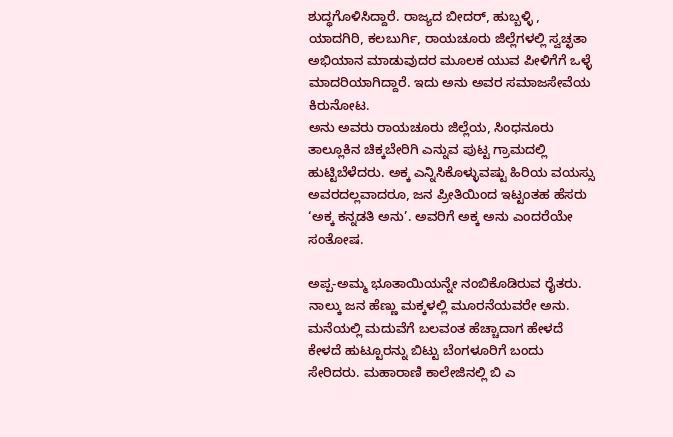ಶುದ್ಧಗೊಳಿಸಿದ್ದಾರೆ. ರಾಜ್ಯದ ಬೀದರ್, ಹುಬ್ಬಳ್ಳಿ , ಯಾದಗಿರಿ, ಕಲಬುರ್ಗಿ, ರಾಯಚೂರು ಜಿಲ್ಲೆಗಳಲ್ಲಿ ಸ್ವಚ್ಛತಾ ಅಭಿಯಾನ ಮಾಡುವುದರ ಮೂಲಕ ಯುವ ಪೀಳಿಗೆಗೆ ಒಳ್ಳೆ ಮಾದರಿಯಾಗಿದ್ದಾರೆ. ಇದು ಅನು ಅವರ ಸಮಾಜಸೇವೆಯ ಕಿರುನೋಟ.
ಅನು ಅವರು ರಾಯಚೂರು ಜಿಲ್ಲೆಯ, ಸಿಂಧನೂರು ತಾಲ್ಲೂಕಿನ ಚಿಕ್ಕಬೇರಿಗಿ ಎನ್ನುವ ಪುಟ್ಟ ಗ್ರಾಮದಲ್ಲಿ ಹುಟ್ಟಿಬೆಳೆದರು. ಅಕ್ಕ ಎನ್ನಿಸಿಕೊಳ್ಳುವಷ್ಟು ಹಿರಿಯ ವಯಸ್ಸು ಅವರದಲ್ಲವಾದರೂ, ಜನ ಪ್ರೀತಿಯಿಂದ ಇಟ್ಟಂತಹ ಹೆಸರು ‘ಅಕ್ಕ ಕನ್ನಡತಿ ಅನು’. ಅವರಿಗೆ ಅಕ್ಕ ಅನು ಎಂದರೆಯೇ ಸಂತೋಷ.

ಅಪ್ಪ-ಅಮ್ಮ ಭೂತಾಯಿಯನ್ನೇ ನಂಬಿಕೊಡಿರುವ ರೈತರು. ನಾಲ್ಕು ಜನ ಹೆಣ್ಣು ಮಕ್ಕಳಲ್ಲಿ ಮೂರನೆಯವರೇ ಅನು. ಮನೆಯಲ್ಲಿ ಮದುವೆಗೆ ಬಲವಂತ ಹೆಚ್ಚಾದಾಗ ಹೇಳದೆ ಕೇಳದೆ ಹುಟ್ಟೂರನ್ನು ಬಿಟ್ಟು ಬೆಂಗಳೂರಿಗೆ ಬಂದು ಸೇರಿದರು. ಮಹಾರಾಣಿ ಕಾಲೇಜಿನಲ್ಲಿ ಬಿ ಎ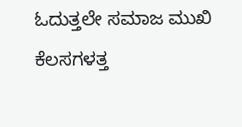ಓದುತ್ತಲೇ ಸಮಾಜ ಮುಖಿ ಕೆಲಸಗಳತ್ತ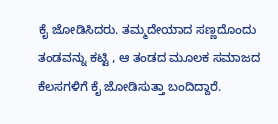ಕೈ ಜೋಡಿಸಿದರು. ತಮ್ಮದೇಯಾದ ಸಣ್ಣದೊಂದು ತಂಡವನ್ನು ಕಟ್ಟಿ , ಆ ತಂಡದ ಮೂಲಕ ಸಮಾಜದ ಕೆಲಸಗಳಿಗೆ ಕೈ ಜೋಡಿಸುತ್ತಾ ಬಂದಿದ್ದಾರೆ.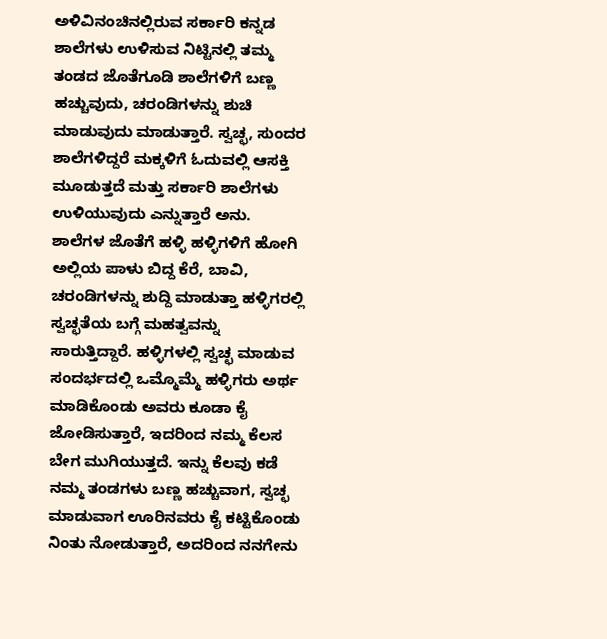ಅಳಿವಿನಂಚಿನಲ್ಲಿರುವ ಸರ್ಕಾರಿ ಕನ್ನಡ ಶಾಲೆಗಳು ಉಳಿಸುವ ನಿಟ್ಟಿನಲ್ಲಿ ತಮ್ಮ ತಂಡದ ಜೊತೆಗೂಡಿ ಶಾಲೆಗಳಿಗೆ ಬಣ್ಣ ಹಚ್ಚುವುದು, ಚರಂಡಿಗಳನ್ನು ಶುಚಿ ಮಾಡುವುದು ಮಾಡುತ್ತಾರೆ. ಸ್ವಚ್ಛ, ಸುಂದರ ಶಾಲೆಗಳಿದ್ದರೆ ಮಕ್ಕಳಿಗೆ ಓದುವಲ್ಲಿ ಆಸಕ್ತಿ ಮೂಡುತ್ತದೆ ಮತ್ತು ಸರ್ಕಾರಿ ಶಾಲೆಗಳು ಉಳಿಯುವುದು ಎನ್ನುತ್ತಾರೆ ಅನು.
ಶಾಲೆಗಳ ಜೊತೆಗೆ ಹಳ್ಳಿ ಹಳ್ಳಿಗಳಿಗೆ ಹೋಗಿ ಅಲ್ಲಿಯ ಪಾಳು ಬಿದ್ದ ಕೆರೆ, ಬಾವಿ, ಚರಂಡಿಗಳನ್ನು ಶುದ್ದಿ ಮಾಡುತ್ತಾ ಹಳ್ಳಿಗರಲ್ಲಿ ಸ್ವಚ್ಛತೆಯ ಬಗ್ಗೆ ಮಹತ್ವವನ್ನು ಸಾರುತ್ತಿದ್ದಾರೆ. ಹಳ್ಳಿಗಳಲ್ಲಿ ಸ್ವಚ್ಛ ಮಾಡುವ ಸಂದರ್ಭದಲ್ಲಿ ಒಮ್ಮೊಮ್ಮೆ ಹಳ್ಳಿಗರು ಅರ್ಥ ಮಾಡಿಕೊಂಡು ಅವರು ಕೂಡಾ ಕೈ ಜೋಡಿಸುತ್ತಾರೆ, ಇದರಿಂದ ನಮ್ಮ ಕೆಲಸ ಬೇಗ ಮುಗಿಯುತ್ತದೆ. ಇನ್ನು ಕೆಲವು ಕಡೆ ನಮ್ಮ ತಂಡಗಳು ಬಣ್ಣ ಹಚ್ಚುವಾಗ, ಸ್ವಚ್ಛ ಮಾಡುವಾಗ ಊರಿನವರು ಕೈ ಕಟ್ಟಿಕೊಂಡು ನಿಂತು ನೋಡುತ್ತಾರೆ, ಅದರಿಂದ ನನಗೇನು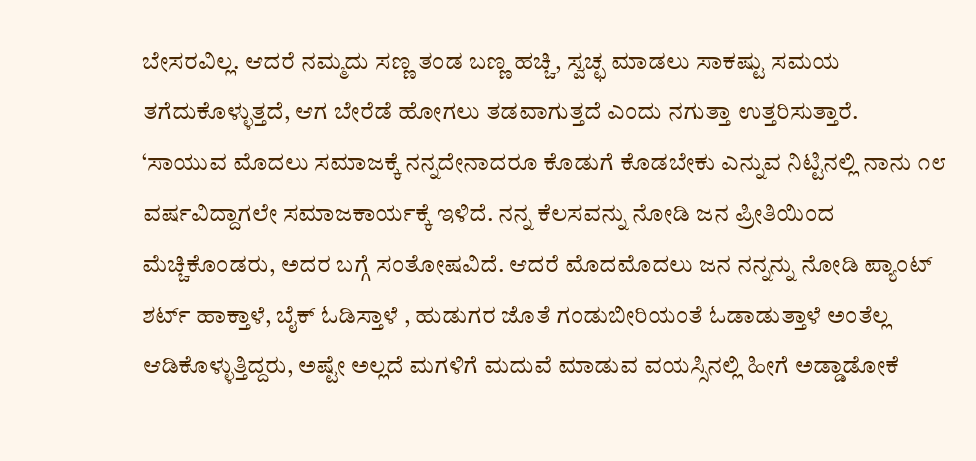ಬೇಸರವಿಲ್ಲ. ಆದರೆ ನಮ್ಮದು ಸಣ್ಣ ತಂಡ ಬಣ್ಣ ಹಚ್ಚಿ, ಸ್ವಚ್ಛ ಮಾಡಲು ಸಾಕಷ್ಟು ಸಮಯ ತಗೆದುಕೊಳ್ಳುತ್ತದೆ, ಆಗ ಬೇರೆಡೆ ಹೋಗಲು ತಡವಾಗುತ್ತದೆ ಎಂದು ನಗುತ್ತಾ ಉತ್ತರಿಸುತ್ತಾರೆ.
‘ಸಾಯುವ ಮೊದಲು ಸಮಾಜಕ್ಕೆ ನನ್ನದೇನಾದರೂ ಕೊಡುಗೆ ಕೊಡಬೇಕು ಎನ್ನುವ ನಿಟ್ಟಿನಲ್ಲಿ ನಾನು ೧೮ ವರ್ಷವಿದ್ದಾಗಲೇ ಸಮಾಜಕಾರ್ಯಕ್ಕೆ ಇಳಿದೆ. ನನ್ನ ಕೆಲಸವನ್ನು ನೋಡಿ ಜನ ಪ್ರೀತಿಯಿಂದ ಮೆಚ್ಚಿಕೊಂಡರು, ಅದರ ಬಗ್ಗೆ ಸಂತೋಷವಿದೆ. ಆದರೆ ಮೊದಮೊದಲು ಜನ ನನ್ನನ್ನು ನೋಡಿ ಪ್ಯಾಂಟ್ ಶರ್ಟ್ ಹಾಕ್ತಾಳೆ, ಬೈಕ್ ಓಡಿಸ್ತಾಳೆ , ಹುಡುಗರ ಜೊತೆ ಗಂಡುಬೀರಿಯಂತೆ ಓಡಾಡುತ್ತಾಳೆ ಅಂತೆಲ್ಲ ಆಡಿಕೊಳ್ಳುತ್ತಿದ್ದರು, ಅಷ್ಟೇ ಅಲ್ಲದೆ ಮಗಳಿಗೆ ಮದುವೆ ಮಾಡುವ ವಯಸ್ಸಿನಲ್ಲಿ ಹೀಗೆ ಅಡ್ಡಾಡೋಕೆ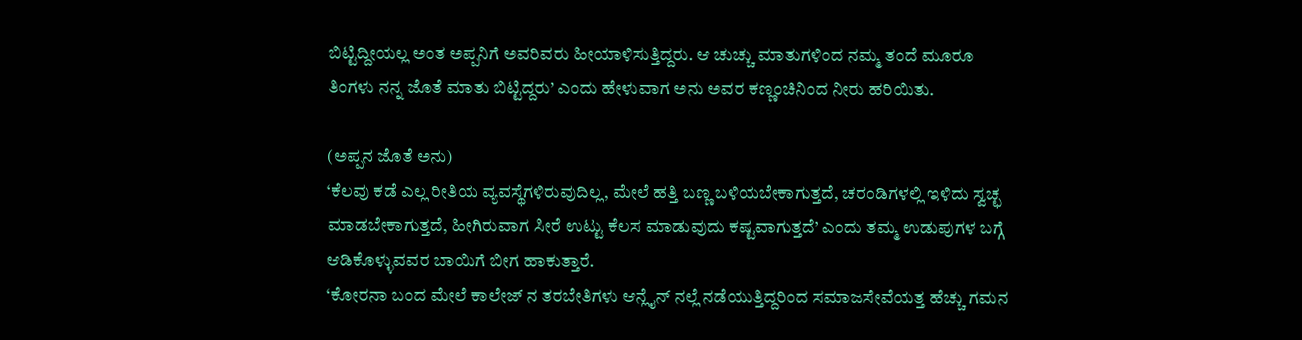ಬಿಟ್ಟಿದ್ದೀಯಲ್ಲ ಅಂತ ಅಪ್ಪನಿಗೆ ಅವರಿವರು ಹೀಯಾಳಿಸುತ್ತಿದ್ದರು. ಆ ಚುಚ್ಚು ಮಾತುಗಳಿಂದ ನಮ್ಮ ತಂದೆ ಮೂರೂ ತಿಂಗಳು ನನ್ನ ಜೊತೆ ಮಾತು ಬಿಟ್ಟಿದ್ದರು’ ಎಂದು ಹೇಳುವಾಗ ಅನು ಅವರ ಕಣ್ಣಂಚಿನಿಂದ ನೀರು ಹರಿಯಿತು.

(ಅಪ್ಪನ ಜೊತೆ ಅನು)
‘ಕೆಲವು ಕಡೆ ಎಲ್ಲ ರೀತಿಯ ವ್ಯವಸ್ಥೆಗಳಿರುವುದಿಲ್ಲ, ಮೇಲೆ ಹತ್ತಿ ಬಣ್ಣ ಬಳಿಯಬೇಕಾಗುತ್ತದೆ, ಚರಂಡಿಗಳಲ್ಲಿ ಇಳಿದು ಸ್ವಚ್ಛ ಮಾಡಬೇಕಾಗುತ್ತದೆ, ಹೀಗಿರುವಾಗ ಸೀರೆ ಉಟ್ಟು ಕೆಲಸ ಮಾಡುವುದು ಕಷ್ಟವಾಗುತ್ತದೆ’ ಎಂದು ತಮ್ಮ ಉಡುಪುಗಳ ಬಗ್ಗೆ ಆಡಿಕೊಳ್ಳುವವರ ಬಾಯಿಗೆ ಬೀಗ ಹಾಕುತ್ತಾರೆ.
‘ಕೋರನಾ ಬಂದ ಮೇಲೆ ಕಾಲೇಜ್ ನ ತರಬೇತಿಗಳು ಆನ್ಲೈನ್ ನಲ್ಲೆ ನಡೆಯುತ್ತಿದ್ದರಿಂದ ಸಮಾಜಸೇವೆಯತ್ತ ಹೆಚ್ಚು ಗಮನ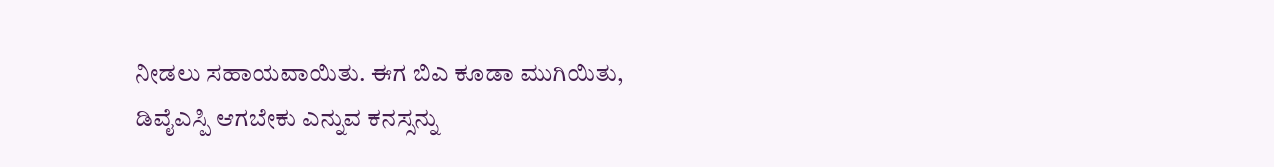ನೀಡಲು ಸಹಾಯವಾಯಿತು. ಈಗ ಬಿಎ ಕೂಡಾ ಮುಗಿಯಿತು, ಡಿವೈಎಸ್ಪಿ ಆಗಬೇಕು ಎನ್ನುವ ಕನಸ್ಸನ್ನು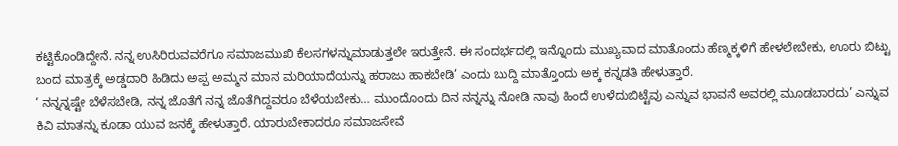ಕಟ್ಟಿಕೊಂಡಿದ್ದೇನೆ. ನನ್ನ ಉಸಿರಿರುವವರೆಗೂ ಸಮಾಜಮುಖಿ ಕೆಲಸಗಳನ್ನುಮಾಡುತ್ತಲೇ ಇರುತ್ತೇನೆ. ಈ ಸಂದರ್ಭದಲ್ಲಿ ಇನ್ನೊಂದು ಮುಖ್ಯವಾದ ಮಾತೊಂದು ಹೆಣ್ಮಕ್ಕಳಿಗೆ ಹೇಳಲೇಬೇಕು, ಊರು ಬಿಟ್ಟು ಬಂದ ಮಾತ್ರಕ್ಕೆ ಅಡ್ಡದಾರಿ ಹಿಡಿದು ಅಪ್ಪ ಅಮ್ಮನ ಮಾನ ಮರಿಯಾದೆಯನ್ನು ಹರಾಜು ಹಾಕಬೇಡಿ’ ಎಂದು ಬುದ್ದಿ ಮಾತ್ತೊಂದು ಅಕ್ಕ ಕನ್ನಡತಿ ಹೇಳುತ್ತಾರೆ.
‘ ನನ್ನನ್ನಷ್ಟೇ ಬೆಳೆಸಬೇಡಿ, ನನ್ನ ಜೊತೆಗೆ ನನ್ನ ಜೊತೆಗಿದ್ದವರೂ ಬೆಳೆಯಬೇಕು… ಮುಂದೊಂದು ದಿನ ನನ್ನನ್ನು ನೋಡಿ ನಾವು ಹಿಂದೆ ಉಳೆದುಬಿಟ್ಟೆವು ಎನ್ನುವ ಭಾವನೆ ಅವರಲ್ಲಿ ಮೂಡಬಾರದು’ ಎನ್ನುವ ಕಿವಿ ಮಾತನ್ನು ಕೂಡಾ ಯುವ ಜನಕ್ಕೆ ಹೇಳುತ್ತಾರೆ. ಯಾರುಬೇಕಾದರೂ ಸಮಾಜಸೇವೆ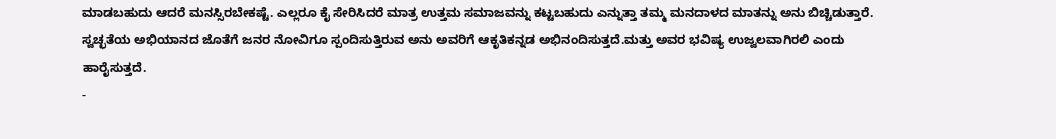ಮಾಡಬಹುದು ಆದರೆ ಮನಸ್ಸಿರಬೇಕಷ್ಟೆ. ಎಲ್ಲರೂ ಕೈ ಸೇರಿಸಿದರೆ ಮಾತ್ರ ಉತ್ತಮ ಸಮಾಜವನ್ನು ಕಟ್ಟಬಹುದು ಎನ್ನುತ್ತಾ ತಮ್ಮ ಮನದಾಳದ ಮಾತನ್ನು ಅನು ಬಿಚ್ಚಿಡುತ್ತಾರೆ.
ಸ್ವಚ್ಛತೆಯ ಅಭಿಯಾನದ ಜೊತೆಗೆ ಜನರ ನೋವಿಗೂ ಸ್ಪಂದಿಸುತ್ತಿರುವ ಅನು ಅವರಿಗೆ ಆಕೃತಿಕನ್ನಡ ಅಭಿನಂದಿಸುತ್ತದೆ.ಮತ್ತು ಅವರ ಭವಿಷ್ಯ ಉಜ್ವಲವಾಗಿರಲಿ ಎಂದು ಹಾರೈಸುತ್ತದೆ.
-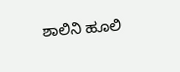ಶಾಲಿನಿ ಹೂಲಿ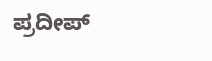ಪ್ರದೀಪ್